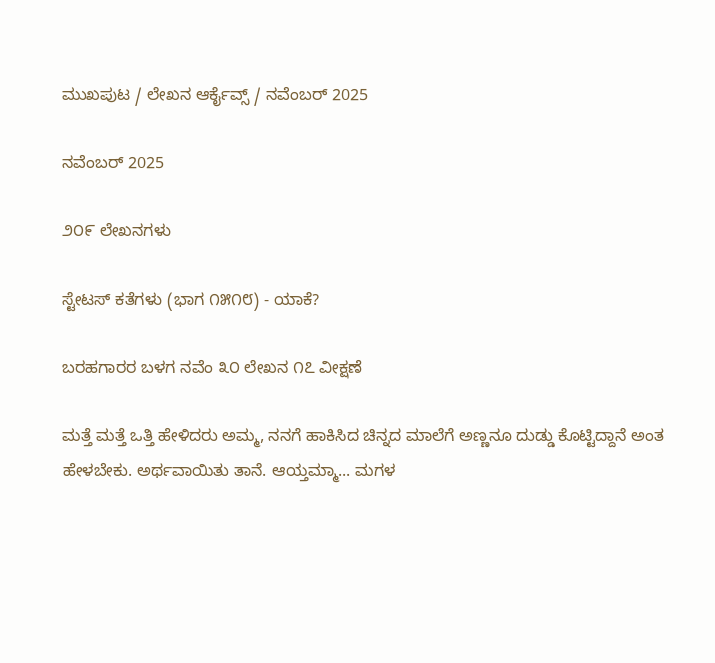ಮುಖಪುಟ / ಲೇಖನ ಆರ್ಕೈವ್ಸ್ / ನವೆಂಬರ್ 2025

ನವೆಂಬರ್ 2025

೨೦೯ ಲೇಖನಗಳು

ಸ್ಟೇಟಸ್ ಕತೆಗಳು (ಭಾಗ ೧೫೧೮) - ಯಾಕೆ?

ಬರಹಗಾರರ ಬಳಗ ನವೆಂ ೩೦ ಲೇಖನ ೧೭ ವೀಕ್ಷಣೆ

ಮತ್ತೆ ಮತ್ತೆ ಒತ್ತಿ ಹೇಳಿದರು ಅಮ್ಮ, ನನಗೆ ಹಾಕಿಸಿದ ಚಿನ್ನದ ಮಾಲೆಗೆ ಅಣ್ಣನೂ ದುಡ್ಡು ಕೊಟ್ಟಿದ್ದಾನೆ ಅಂತ ಹೇಳಬೇಕು. ಅರ್ಥವಾಯಿತು ತಾನೆ. ಆಯ್ತಮ್ಮಾ... ಮಗಳ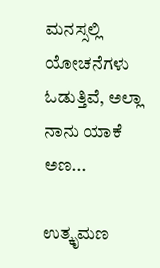ಮನಸ್ಸಲ್ಲಿ ಯೋಚನೆಗಳು ಓಡುತ್ತಿವೆ, ಅಲ್ಲಾ ನಾನು ಯಾಕೆ ಅಣ...

ಉತ್ಕೃಮಣ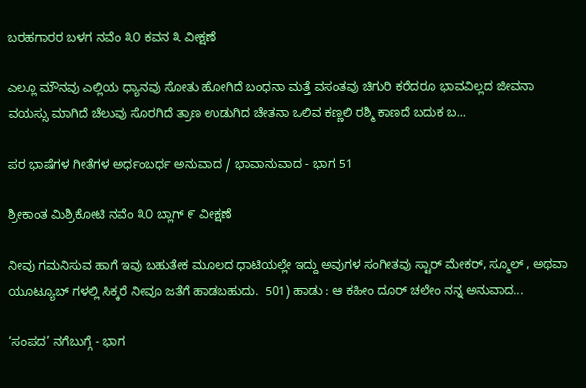ಬರಹಗಾರರ ಬಳಗ ನವೆಂ ೩೦ ಕವನ ೩ ವೀಕ್ಷಣೆ

ಎಲ್ಲೂ ಮೌನವು ಎಲ್ಲಿಯ ಧ್ಯಾನವು ಸೋತು ಹೋಗಿದೆ ಬಂಧನಾ ಮತ್ತೆ ವಸಂತವು ಚಿಗುರಿ ಕರೆದರೂ ಭಾವವಿಲ್ಲದ ಜೀವನಾ   ವಯಸ್ಸು ಮಾಗಿದೆ ಚೆಲುವು ಸೊರಗಿದೆ ತ್ರಾಣ ಉಡುಗಿದ ಚೇತನಾ ಒಲಿವ ಕಣ್ಣಲಿ ರಶ್ಮಿ ಕಾಣದೆ ಬದುಕ ಬ...

ಪರ ಭಾಷೆಗಳ ಗೀತೆಗಳ ಅರ್ಧಂಬರ್ಧ ಅನುವಾದ / ಭಾವಾನುವಾದ - ಭಾಗ 51

ಶ್ರೀಕಾಂತ ಮಿಶ್ರಿಕೋಟಿ ನವೆಂ ೩೦ ಬ್ಲಾಗ್ ೯ ವೀಕ್ಷಣೆ

ನೀವು ಗಮನಿಸುವ ಹಾಗೆ ಇವು ಬಹುತೇಕ ಮೂಲದ ಧಾಟಿಯಲ್ಲೇ ಇದ್ದು ಅವುಗಳ ಸಂಗೀತವು ಸ್ಟಾರ್ ಮೇಕರ್, ಸ್ಮೂಲ್ , ಅಥವಾ ಯೂಟ್ಯೂಬ್ ಗಳಲ್ಲಿ ಸಿಕ್ಕರೆ ನೀವೂ ಜತೆಗೆ ಹಾಡಬಹುದು.  501) ಹಾಡು : ಆ ಕಹೀಂ ದೂರ್ ಚಲೇಂ ನನ್ನ ಅನುವಾದ...

‘ಸಂಪದ’ ನಗೆಬುಗ್ಗೆ - ಭಾಗ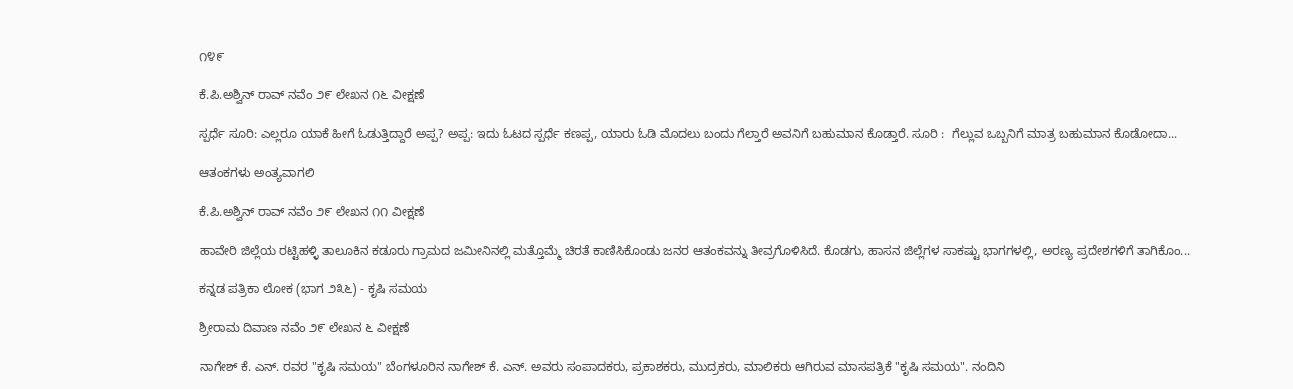೧೪೯

ಕೆ.ಪಿ.ಅಶ್ವಿನ್ ರಾವ್ ನವೆಂ ೨೯ ಲೇಖನ ೧೬ ವೀಕ್ಷಣೆ

ಸ್ಪರ್ಧೆ ಸೂರಿ: ಎಲ್ಲರೂ ಯಾಕೆ ಹೀಗೆ ಓಡುತ್ತಿದ್ದಾರೆ ಅಪ್ಪ? ಅಪ್ಪ: ಇದು ಓಟದ ಸ್ಪರ್ಧೆ ಕಣಪ್ಪ, ಯಾರು ಓಡಿ ಮೊದಲು ಬಂದು ಗೆಲ್ತಾರೆ ಅವನಿಗೆ ಬಹುಮಾನ ಕೊಡ್ತಾರೆ. ಸೂರಿ :  ಗೆಲ್ಲುವ ಒಬ್ಬನಿಗೆ ಮಾತ್ರ ಬಹುಮಾನ ಕೊಡೋದಾ...

ಆತಂಕಗಳು ಅಂತ್ಯವಾಗಲಿ

ಕೆ.ಪಿ.ಅಶ್ವಿನ್ ರಾವ್ ನವೆಂ ೨೯ ಲೇಖನ ೧೧ ವೀಕ್ಷಣೆ

ಹಾವೇರಿ ಜಿಲ್ಲೆಯ ರಟ್ಟಿಹಳ್ಳಿ ತಾಲೂಕಿನ ಕಡೂರು ಗ್ರಾಮದ ಜಮೀನಿನಲ್ಲಿ ಮತ್ತೊಮ್ಮೆ ಚಿರತೆ ಕಾಣಿಸಿಕೊಂಡು ಜನರ ಆತಂಕವನ್ನು ತೀವ್ರಗೊಳಿಸಿದೆ. ಕೊಡಗು, ಹಾಸನ ಜಿಲ್ಲೆಗಳ ಸಾಕಷ್ಟು ಭಾಗಗಳಲ್ಲಿ, ಅರಣ್ಯ ಪ್ರದೇಶಗಳಿಗೆ ತಾಗಿಕೊಂ...

ಕನ್ನಡ ಪತ್ರಿಕಾ ಲೋಕ (ಭಾಗ ೨೩೬) - ಕೃಷಿ ಸಮಯ

ಶ್ರೀರಾಮ ದಿವಾಣ ನವೆಂ ೨೯ ಲೇಖನ ೬ ವೀಕ್ಷಣೆ

ನಾಗೇಶ್ ಕೆ. ಎನ್. ರವರ "ಕೃಷಿ ಸಮಯ" ಬೆಂಗಳೂರಿನ ನಾಗೇಶ್ ಕೆ. ಎನ್. ಅವರು ಸಂಪಾದಕರು, ಪ್ರಕಾಶಕರು, ಮುದ್ರಕರು, ಮಾಲಿಕರು ಆಗಿರುವ ಮಾಸಪತ್ರಿಕೆ "ಕೃಷಿ ಸಮಯ". ನಂದಿನಿ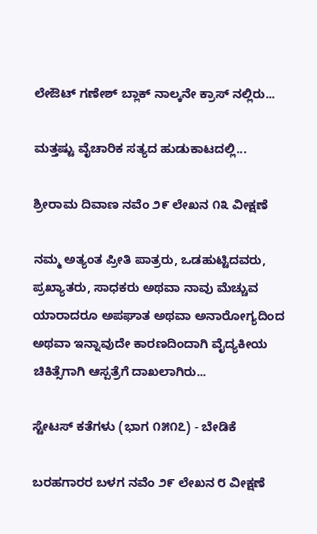ಲೇಔಟ್ ಗಣೇಶ್ ಬ್ಲಾಕ್ ನಾಲ್ಕನೇ ಕ್ರಾಸ್ ನಲ್ಲಿರು...

ಮತ್ತಷ್ಟು ವೈಚಾರಿಕ ಸತ್ಯದ ಹುಡುಕಾಟದಲ್ಲಿ...

ಶ್ರೀರಾಮ ದಿವಾಣ ನವೆಂ ೨೯ ಲೇಖನ ೧೩ ವೀಕ್ಷಣೆ

ನಮ್ಮ ಅತ್ಯಂತ ಪ್ರೀತಿ ಪಾತ್ರರು, ಒಡಹುಟ್ಟಿದವರು, ಪ್ರಖ್ಯಾತರು, ಸಾಧಕರು ಅಥವಾ ನಾವು ಮೆಚ್ಚುವ ಯಾರಾದರೂ ಅಪಘಾತ ಅಥವಾ ಅನಾರೋಗ್ಯದಿಂದ ಅಥವಾ ಇನ್ನಾವುದೇ ಕಾರಣದಿಂದಾಗಿ ವೈದ್ಯಕೀಯ ಚಿಕಿತ್ಸೆಗಾಗಿ ಆಸ್ಪತ್ರೆಗೆ ದಾಖಲಾಗಿರು...

ಸ್ಟೇಟಸ್ ಕತೆಗಳು (ಭಾಗ ೧೫೧೭) - ಬೇಡಿಕೆ

ಬರಹಗಾರರ ಬಳಗ ನವೆಂ ೨೯ ಲೇಖನ ೮ ವೀಕ್ಷಣೆ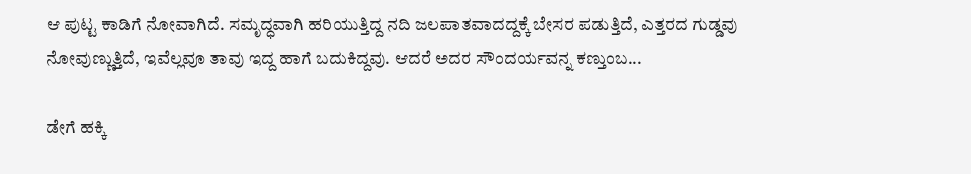ಆ ಪುಟ್ಟ ಕಾಡಿಗೆ ನೋವಾಗಿದೆ. ಸಮೃದ್ಧವಾಗಿ ಹರಿಯುತ್ತಿದ್ದ ನದಿ ಜಲಪಾತವಾದದ್ದಕ್ಕೆ ಬೇಸರ ಪಡುತ್ತಿದೆ, ಎತ್ತರದ ಗುಡ್ಡವು ನೋವುಣ್ಣುತ್ತಿದೆ, ಇವೆಲ್ಲವೂ ತಾವು ಇದ್ದ ಹಾಗೆ ಬದುಕಿದ್ದವು. ಆದರೆ ಅದರ ಸೌಂದರ್ಯವನ್ನ ಕಣ್ತುಂಬ...

ಡೇಗೆ ಹಕ್ಕಿ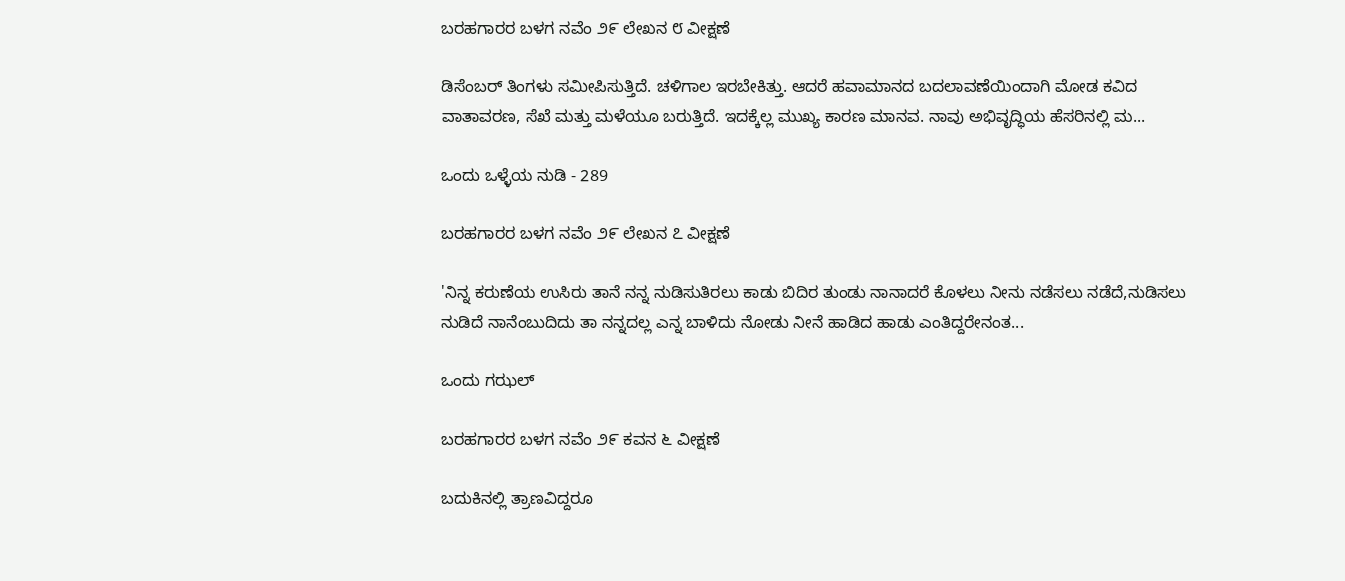ಬರಹಗಾರರ ಬಳಗ ನವೆಂ ೨೯ ಲೇಖನ ೮ ವೀಕ್ಷಣೆ

ಡಿಸೆಂಬರ್‌ ತಿಂಗಳು ಸಮೀಪಿಸುತ್ತಿದೆ. ಚಳಿಗಾಲ ಇರಬೇಕಿತ್ತು. ಆದರೆ ಹವಾಮಾನದ ಬದಲಾವಣೆಯಿಂದಾಗಿ ಮೋಡ ಕವಿದ ವಾತಾವರಣ, ಸೆಖೆ ಮತ್ತು ಮಳೆಯೂ ಬರುತ್ತಿದೆ. ಇದಕ್ಕೆಲ್ಲ ಮುಖ್ಯ ಕಾರಣ ಮಾನವ. ನಾವು ಅಭಿವೃದ್ಧಿಯ ಹೆಸರಿನಲ್ಲಿ ಮ...

ಒಂದು ಒಳ್ಳೆಯ ನುಡಿ - 289

ಬರಹಗಾರರ ಬಳಗ ನವೆಂ ೨೯ ಲೇಖನ ೭ ವೀಕ್ಷಣೆ

'ನಿನ್ನ ಕರುಣೆಯ ಉಸಿರು ತಾನೆ ನನ್ನ ನುಡಿಸುತಿರಲು ಕಾಡು ಬಿದಿರ ತುಂಡು ನಾನಾದರೆ ಕೊಳಲು ನೀನು ನಡೆಸಲು ನಡೆದೆ,ನುಡಿಸಲು ನುಡಿದೆ ನಾನೆಂಬುದಿದು ತಾ ನನ್ನದಲ್ಲ ಎನ್ನ ಬಾಳಿದು ನೋಡು ನೀನೆ ಹಾಡಿದ ಹಾಡು ಎಂತಿದ್ದರೇನಂತ...

ಒಂದು ಗಝಲ್

ಬರಹಗಾರರ ಬಳಗ ನವೆಂ ೨೯ ಕವನ ೬ ವೀಕ್ಷಣೆ

ಬದುಕಿನಲ್ಲಿ ತ್ರಾಣವಿದ್ದರೂ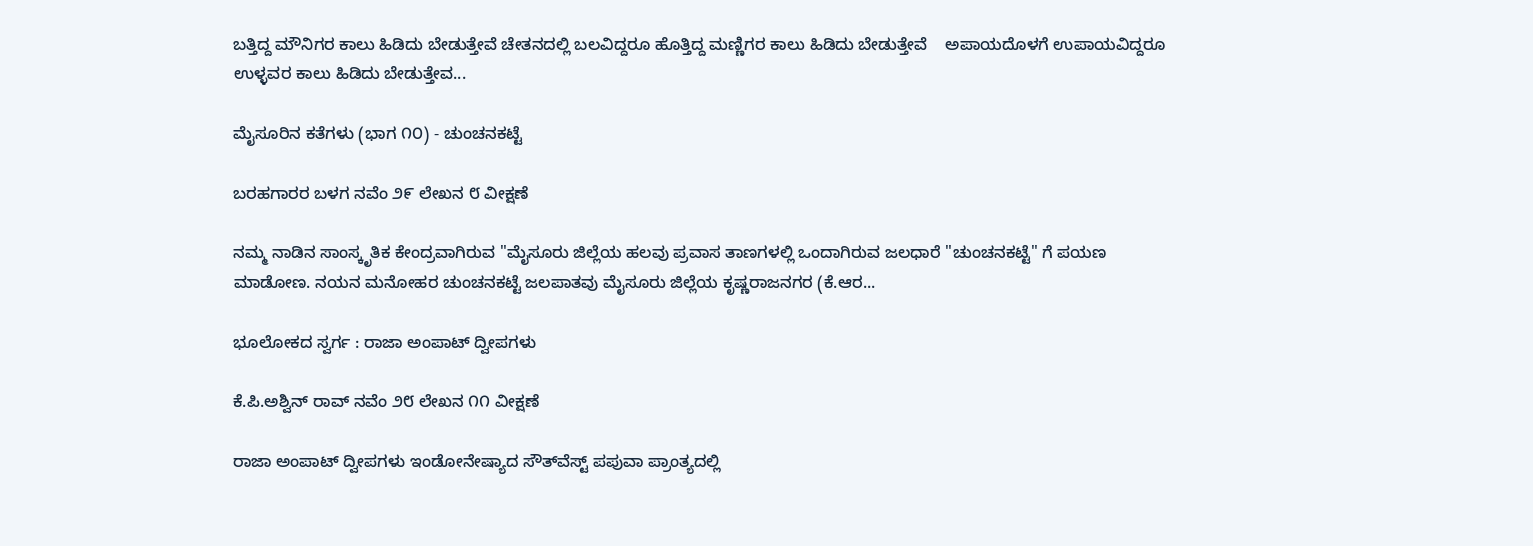ಬತ್ತಿದ್ದ ಮೌನಿಗರ ಕಾಲು ಹಿಡಿದು ಬೇಡುತ್ತೇವೆ ಚೇತನದಲ್ಲಿ ಬಲವಿದ್ದರೂ ಹೊತ್ತಿದ್ದ ಮಣ್ಣಿಗರ ಕಾಲು ಹಿಡಿದು ಬೇಡುತ್ತೇವೆ    ಅಪಾಯದೊಳಗೆ ಉಪಾಯವಿದ್ದರೂ ಉಳ್ಳವರ ಕಾಲು ಹಿಡಿದು ಬೇಡುತ್ತೇವ...

ಮೈಸೂರಿನ ಕತೆಗಳು (ಭಾಗ ೧೦) - ಚುಂಚನಕಟ್ಟೆ

ಬರಹಗಾರರ ಬಳಗ ನವೆಂ ೨೯ ಲೇಖನ ೮ ವೀಕ್ಷಣೆ

ನಮ್ಮ ನಾಡಿನ ಸಾಂಸ್ಕೃತಿಕ ಕೇಂದ್ರವಾಗಿರುವ "ಮೈಸೂರು ಜಿಲ್ಲೆಯ ಹಲವು ಪ್ರವಾಸ ತಾಣಗಳಲ್ಲಿ ಒಂದಾಗಿರುವ ಜಲಧಾರೆ "ಚುಂಚನಕಟ್ಟೆ" ಗೆ ಪಯಣ ಮಾಡೋಣ. ನಯನ ಮನೋಹರ ಚುಂಚನಕಟ್ಟೆ ಜಲಪಾತವು ಮೈಸೂರು ಜಿಲ್ಲೆಯ ಕೃಷ್ಣರಾಜನಗರ (ಕೆ.ಆರ...

ಭೂಲೋಕದ ಸ್ವರ್ಗ : ರಾಜಾ ಅಂಪಾಟ್ ದ್ವೀಪಗಳು

ಕೆ.ಪಿ.ಅಶ್ವಿನ್ ರಾವ್ ನವೆಂ ೨೮ ಲೇಖನ ೧೧ ವೀಕ್ಷಣೆ

ರಾಜಾ ಅಂಪಾಟ್ ದ್ವೀಪಗಳು ಇಂಡೋನೇಷ್ಯಾದ ಸೌತ್‌ವೆಸ್ಟ್ ಪಪುವಾ ಪ್ರಾಂತ್ಯದಲ್ಲಿ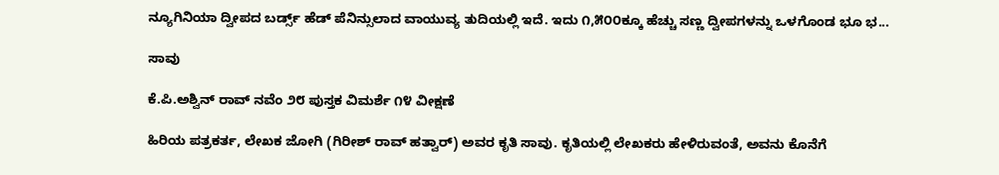ನ್ಯೂಗಿನಿಯಾ ದ್ವೀಪದ ಬರ್ಡ್ಸ್ ಹೆಡ್ ಪೆನಿನ್ಸುಲಾದ ವಾಯುವ್ಯ ತುದಿಯಲ್ಲಿ ಇದೆ. ಇದು ೧,೫೦೦ಕ್ಕೂ ಹೆಚ್ಚು ಸಣ್ಣ ದ್ವೀಪಗಳನ್ನು ಒಳಗೊಂಡ ಭೂ ಭ...

ಸಾವು

ಕೆ.ಪಿ.ಅಶ್ವಿನ್ ರಾವ್ ನವೆಂ ೨೮ ಪುಸ್ತಕ ವಿಮರ್ಶೆ ೧೪ ವೀಕ್ಷಣೆ

ಹಿರಿಯ ಪತ್ರಕರ್ತ, ಲೇಖಕ ಜೋಗಿ (ಗಿರೀಶ್ ರಾವ್ ಹತ್ವಾರ್) ಅವರ ಕೃತಿ ಸಾವು. ಕೃತಿಯಲ್ಲಿ ಲೇಖಕರು ಹೇಳಿರುವಂತೆ, ಅವನು ಕೊನೆಗೆ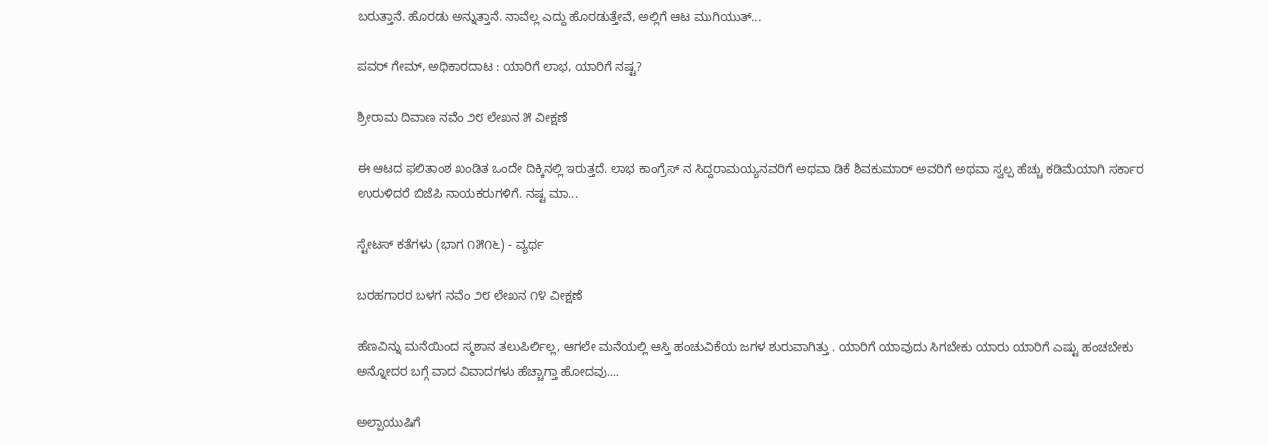ಬರುತ್ತಾನೆ. ಹೊರಡು ಅನ್ನುತ್ತಾನೆ. ನಾವೆಲ್ಲ ಎದ್ದು ಹೊರಡುತ್ತೇವೆ, ಅಲ್ಲಿಗೆ ಆಟ ಮುಗಿಯುತ್...

ಪವರ್ ಗೇಮ್, ಅಧಿಕಾರದಾಟ : ಯಾರಿಗೆ ಲಾಭ, ಯಾರಿಗೆ ನಷ್ಟ?

ಶ್ರೀರಾಮ ದಿವಾಣ ನವೆಂ ೨೮ ಲೇಖನ ೫ ವೀಕ್ಷಣೆ

ಈ ಆಟದ ಫಲಿತಾಂಶ ಖಂಡಿತ ಒಂದೇ ದಿಕ್ಕಿನಲ್ಲಿ ಇರುತ್ತದೆ. ಲಾಭ ಕಾಂಗ್ರೆಸ್ ನ ಸಿದ್ದರಾಮಯ್ಯನವರಿಗೆ ಅಥವಾ ಡಿಕೆ ಶಿವಕುಮಾರ್ ಅವರಿಗೆ ಅಥವಾ ಸ್ವಲ್ಪ ಹೆಚ್ಚು ಕಡಿಮೆಯಾಗಿ ಸರ್ಕಾರ ಉರುಳಿದರೆ ಬಿಜೆಪಿ ನಾಯಕರುಗಳಿಗೆ. ನಷ್ಟ ಮಾ...

ಸ್ಟೇಟಸ್ ಕತೆಗಳು (ಭಾಗ ೧೫೧೬) - ವ್ಯರ್ಥ

ಬರಹಗಾರರ ಬಳಗ ನವೆಂ ೨೮ ಲೇಖನ ೧೪ ವೀಕ್ಷಣೆ

ಹೆಣವಿನ್ನು ಮನೆಯಿಂದ ಸ್ಮಶಾನ ತಲುಪಿರ್ಲಿಲ್ಲ, ಆಗಲೇ ಮನೆಯಲ್ಲಿ ಆಸ್ತಿ ಹಂಚುವಿಕೆಯ ಜಗಳ ಶುರುವಾಗಿತ್ತು . ಯಾರಿಗೆ ಯಾವುದು ಸಿಗಬೇಕು ಯಾರು ಯಾರಿಗೆ ಎಷ್ಟು ಹಂಚಬೇಕು ಅನ್ನೋದರ ಬಗ್ಗೆ ವಾದ ವಿವಾದಗಳು ಹೆಚ್ಚಾಗ್ತಾ ಹೋದವು....

ಅಲ್ಪಾಯುಷಿಗೆ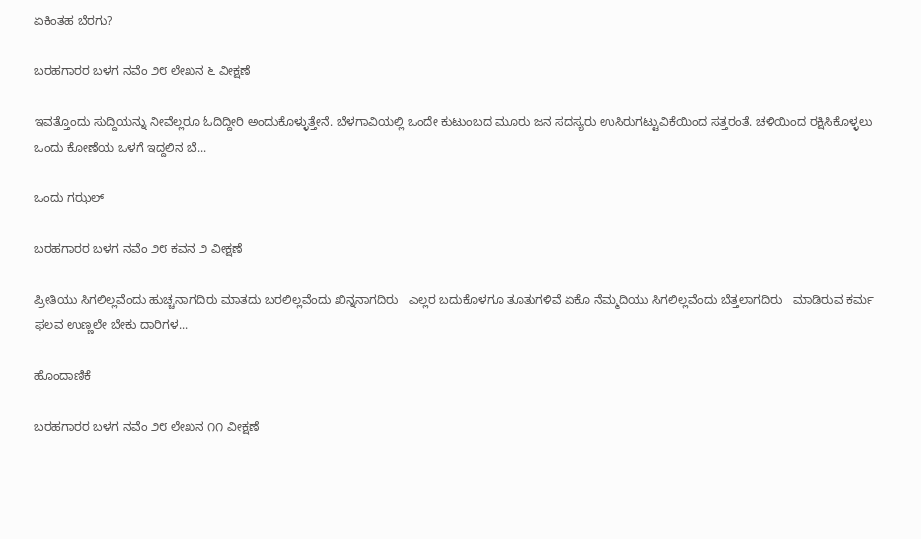ಏಕಿಂತಹ ಬೆರಗು?

ಬರಹಗಾರರ ಬಳಗ ನವೆಂ ೨೮ ಲೇಖನ ೬ ವೀಕ್ಷಣೆ

ಇವತ್ತೊಂದು ಸುದ್ದಿಯನ್ನು ನೀವೆಲ್ಲರೂ ಓದಿದ್ದೀರಿ ಅಂದುಕೊಳ್ಳುತ್ತೇನೆ. ಬೆಳಗಾವಿಯಲ್ಲಿ ಒಂದೇ ಕುಟುಂಬದ ಮೂರು ಜನ ಸದಸ್ಯರು ಉಸಿರುಗಟ್ಟುವಿಕೆಯಿಂದ ಸತ್ತರಂತೆ. ಚಳಿಯಿಂದ ರಕ್ಷಿಸಿಕೊಳ್ಳಲು ಒಂದು ಕೋಣೆಯ ಒಳಗೆ ಇದ್ದಲಿನ ಬೆ...

ಒಂದು ಗಝಲ್

ಬರಹಗಾರರ ಬಳಗ ನವೆಂ ೨೮ ಕವನ ೨ ವೀಕ್ಷಣೆ

ಪ್ರೀತಿಯು ಸಿಗಲಿಲ್ಲವೆಂದು ಹುಚ್ಚನಾಗದಿರು ಮಾತದು ಬರಲಿಲ್ಲವೆಂದು ಖಿನ್ನನಾಗದಿರು   ಎಲ್ಲರ ಬದುಕೊಳಗೂ ತೂತುಗಳಿವೆ ಏಕೊ ನೆಮ್ಮದಿಯು ಸಿಗಲಿಲ್ಲವೆಂದು ಬೆತ್ತಲಾಗದಿರು   ಮಾಡಿರುವ ಕರ್ಮ ಫಲವ ಉಣ್ಣಲೇ ಬೇಕು ದಾರಿಗಳ...

ಹೊಂದಾಣಿಕೆ

ಬರಹಗಾರರ ಬಳಗ ನವೆಂ ೨೮ ಲೇಖನ ೧೧ ವೀಕ್ಷಣೆ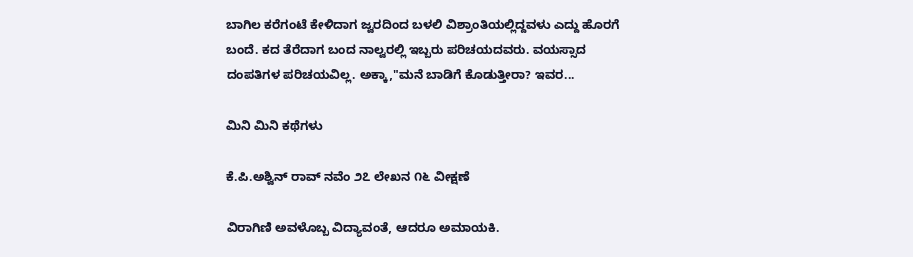ಬಾಗಿಲ ಕರೆಗಂಟೆ ಕೇಳಿದಾಗ ಜ್ವರದಿಂದ ಬಳಲಿ ವಿಶ್ರಾಂತಿಯಲ್ಲಿದ್ದವಳು ಎದ್ದು ಹೊರಗೆ ಬಂದೆ. ಕದ ತೆರೆದಾಗ ಬಂದ ನಾಲ್ವರಲ್ಲಿ ಇಬ್ಬರು ಪರಿಚಯದವರು. ವಯಸ್ಸಾದ ದಂಪತಿಗಳ ಪರಿಚಯವಿಲ್ಲ. ಅಕ್ಕಾ,"ಮನೆ ಬಾಡಿಗೆ ಕೊಡುತ್ತೀರಾ? ಇವರ...

ಮಿನಿ ಮಿನಿ ಕಥೆಗಳು

ಕೆ.ಪಿ.ಅಶ್ವಿನ್ ರಾವ್ ನವೆಂ ೨೭ ಲೇಖನ ೧೬ ವೀಕ್ಷಣೆ

ವಿರಾಗಿಣಿ ಅವಳೊಬ್ಬ ವಿದ್ಯಾವಂತೆ, ಆದರೂ ಅಮಾಯಕಿ.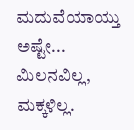ಮದುವೆಯಾಯ್ತು ಅಷ್ಟೇ... ಮಿಲನವಿಲ್ಲ, ಮಕ್ಕಳಿಲ್ಲ.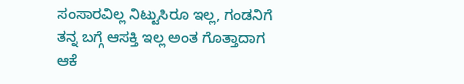ಸಂಸಾರವಿಲ್ಲ ನಿಟ್ಟುಸಿರೂ ಇಲ್ಲ, ಗಂಡನಿಗೆ ತನ್ನ ಬಗ್ಗೆ ಆಸಕ್ತಿ ಇಲ್ಲ ಅಂತ ಗೊತ್ತಾದಾಗ ಆಕೆ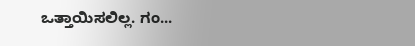ಒತ್ತಾಯಿಸಲಿಲ್ಲ. ಗಂ...